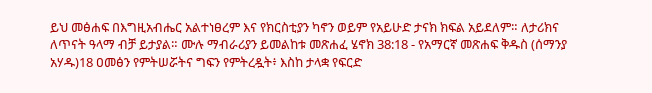ይህ መፅሐፍ በእግዚአብሔር አልተነፀረም እና የክርስቲያን ካኖን ወይም የአይሁድ ታናክ ክፍል አይደለም። ለታሪክና ለጥናት ዓላማ ብቻ ይታያል። ሙሉ ማብራሪያን ይመልከቱ መጽሐፈ ሄኖክ 38:18 - የአማርኛ መጽሐፍ ቅዱስ (ሰማንያ አሃዱ)18 ዐመፅን የምትሠሯትና ግፍን የምትረዷት፥ እስከ ታላቋ የፍርድ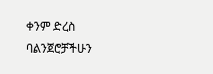ቀንም ድረስ ባልንጀሮቻችሁን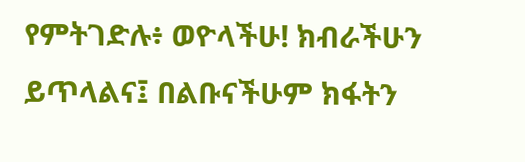የምትገድሉ፥ ወዮላችሁ! ክብራችሁን ይጥላልና፤ በልቡናችሁም ክፋትን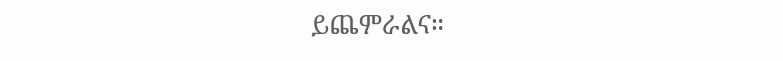ይጨምራልና።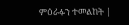ምዕራፉን ተመልከት |